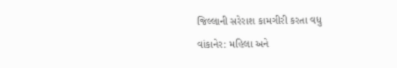જિલ્લાની સરેરાશ કામગીરી કરતા વધુ
વાંકાનેર: મહિલા અને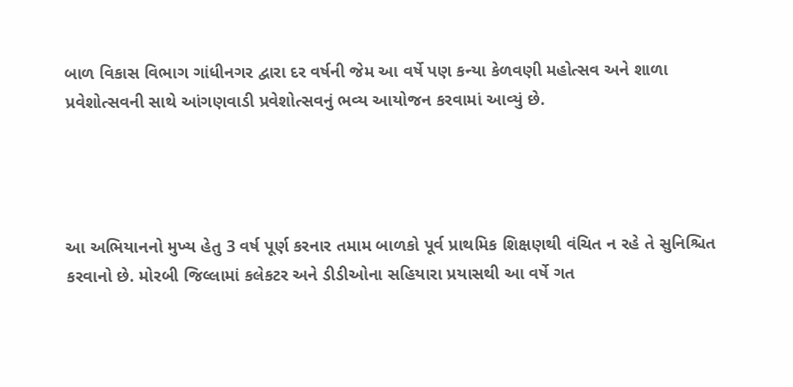બાળ વિકાસ વિભાગ ગાંધીનગર દ્વારા દર વર્ષની જેમ આ વર્ષે પણ કન્યા કેળવણી મહોત્સવ અને શાળા પ્રવેશોત્સવની સાથે આંગણવાડી પ્રવેશોત્સવનું ભવ્ય આયોજન કરવામાં આવ્યું છે.




આ અભિયાનનો મુખ્ય હેતુ 3 વર્ષ પૂર્ણ કરનાર તમામ બાળકો પૂર્વ પ્રાથમિક શિક્ષણથી વંચિત ન રહે તે સુનિશ્ચિત કરવાનો છે. મોરબી જિલ્લામાં કલેકટર અને ડીડીઓના સહિયારા પ્રયાસથી આ વર્ષે ગત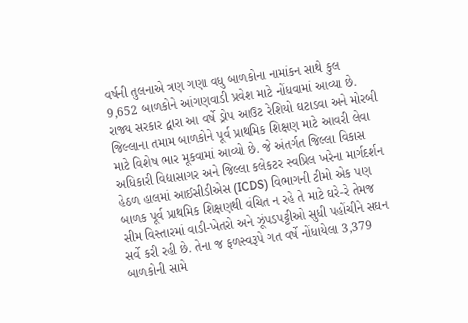વર્ષની તુલનાએ ત્રણ ગણા વધુ બાળકોના નામાંકન સાથે કુલ 9,652 બાળકોને આંગણવાડી પ્રવેશ માટે નોંધવામાં આવ્યા છે.
રાજ્ય સરકાર દ્વારા આ વર્ષે ડ્રોપ આઉટ રેશિયો ઘટાડવા અને મોરબી જિલ્લાના તમામ બાળકોને પૂર્વ પ્રાથમિક શિક્ષણ માટે આવરી લેવા માટે વિશેષ ભાર મૂકવામાં આવ્યો છે. જે અંતર્ગત જિલ્લા વિકાસ અધિકારી વિદ્યાસાગર અને જિલ્લા કલેકટર સ્વપ્રિલ ખરેના માર્ગદર્શન હેઠળ હાલમાં આઈસીડીએસ (ICDS) વિભાગની ટીમો એક પણ બાળક પૂર્વ પ્રાથમિક શિક્ષણથી વંચિત ન રહે તે માટે ઘરે-રે તેમજ સીમ વિસ્તારમાં વાડી-ખેતરો અને ઝૂંપડપટ્ટીઓ સુધી પહોંચીને સઘન સર્વે કરી રહી છે. તેના જ ફળસ્વરૂપે ગત વર્ષે નોંધાયેલા 3,379 બાળકોની સામે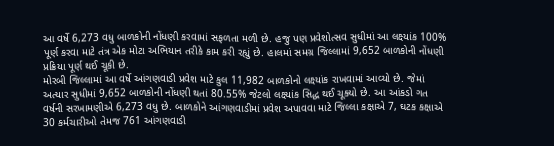આ વર્ષે 6,273 વધુ બાળકોની નોંધણી કરવામાં સફળતા મળી છે. હજુ પણ પ્રવેશોત્સવ સુધીમાં આ લક્ષ્યાંક 100% પૂર્ણ કરવા માટે તંત્ર એક મોટા અભિયાન તરીકે કામ કરી રહ્યું છે. હાલમાં સમગ્ર જિલ્લામાં 9,652 બાળકોની નોંધણી પ્રક્રિયા પૂર્ણ થઈ ચૂકી છે.
મોરબી જિલ્લામાં આ વર્ષે આંગણવાડી પ્રવેશ માટે કુલ 11,982 બાળકોનો લક્ષ્યાંક રાખવામાં આવ્યો છે. જેમાં અત્યાર સુધીમાં 9,652 બાળકોની નોંધણી થતાં 80.55% જેટલો લક્ષ્યાંક સિદ્ધ થઈ ચૂક્યો છે. આ આંકડો ગત વર્ષની સરખામણીએ 6,273 વધુ છે. બાળકોને આંગણવાડીમાં પ્રવેશ અપાવવા માટે જિલ્લા કક્ષાએ 7, ઘટક કક્ષાએ 30 કર્મચારીઓ તેમજ 761 આંગણવાડી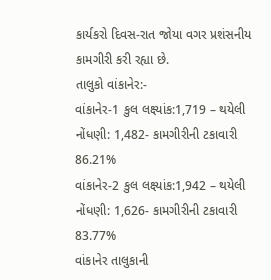કાર્યકરો દિવસ-રાત જોયા વગર પ્રશંસનીય કામગીરી કરી રહ્યા છે.
તાલુકો વાંકાનેર:-
વાંકાનેર-1 કુલ લક્ષ્યાંક:1,719 – થયેલી નોંધણી: 1,482- કામગીરીની ટકાવારી 86.21%
વાંકાનેર-2 કુલ લક્ષ્યાંક:1,942 – થયેલી નોંધણી: 1,626- કામગીરીની ટકાવારી 83.77%
વાંકાનેર તાલુકાની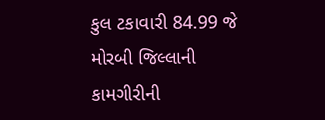કુલ ટકાવારી 84.99 જે મોરબી જિલ્લાની કામગીરીની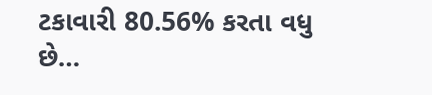ટકાવારી 80.56% કરતા વધુ છે…